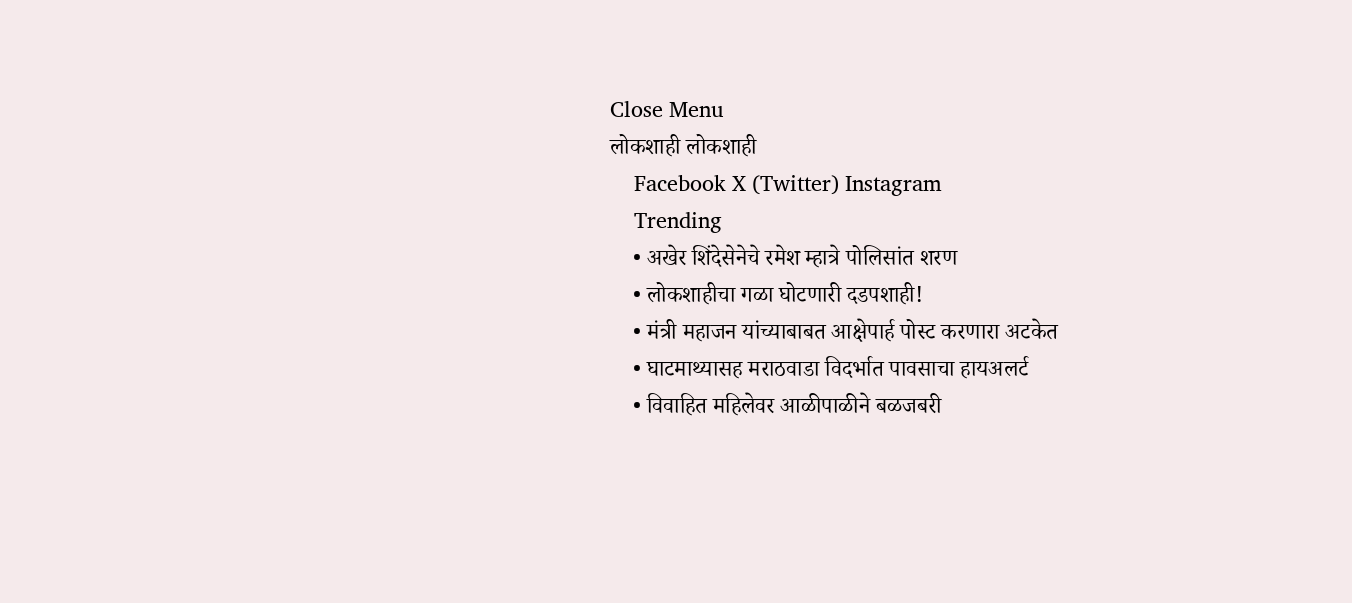Close Menu
लोकशाही लोकशाही
    Facebook X (Twitter) Instagram
    Trending
    • अखेर शिंदेसेनेचे रमेश म्हात्रे पोलिसांत शरण
    • लोकशाहीचा गळा घोटणारी दडपशाही!
    • मंत्री महाजन यांच्याबाबत आक्षेपार्ह पोस्ट करणारा अटकेत
    • घाटमाथ्यासह मराठवाडा विदर्भात पावसाचा हायअलर्ट
    • विवाहित महिलेवर आळीपाळीने बळजबरी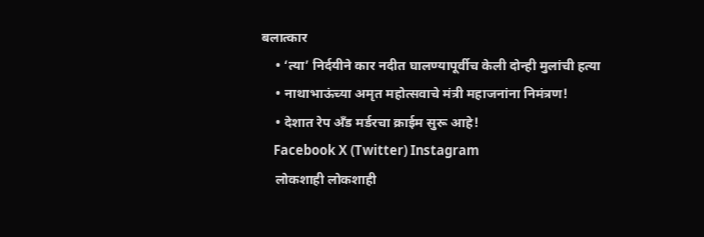बलात्कार
    • ‘त्या’ निर्दयीने कार नदीत घालण्यापूर्वीच केली दोन्ही मुलांची हत्या
    • नाथाभाऊंच्या अमृत महोत्सवाचे मंत्री महाजनांना निमंत्रण!
    • देशात रेप अँड मर्डरचा क्राईम सुरू आहे!
    Facebook X (Twitter) Instagram
    लोकशाही लोकशाही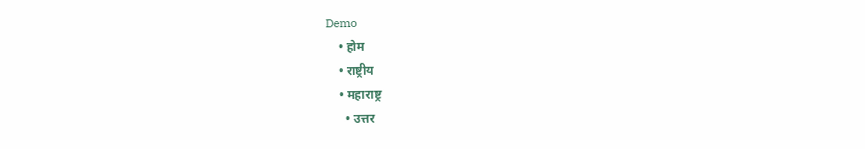Demo
    • होम
    • राष्ट्रीय
    • महाराष्ट्र
      • उत्तर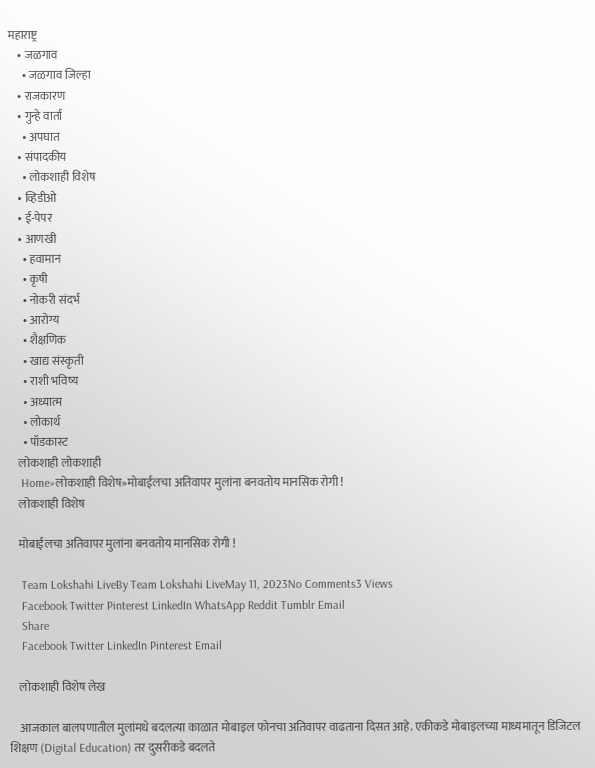महाराष्ट्र
    • जळगाव
      • जळगाव जिल्हा
    • राजकारण
    • गुन्हे वार्ता
      • अपघात
    • संपादकीय
      • लोकशाही विशेष
    • व्हिडीओ
    • ई-पेपर
    • आणखी
      • हवामान
      • कृषी
      • नोकरी संदर्भ
      • आरोग्य
      • शैक्षणिक
      • खाद्य संस्कृती
      • राशी भविष्य
      • अध्यात्म
      • लोकार्थ
      • पॉडकास्ट
    लोकशाही लोकशाही
    Home»लोकशाही विशेष»मोबाईलचा अतिवापर मुलांना बनवतोय मानसिक रोगी !
    लोकशाही विशेष

    मोबाईलचा अतिवापर मुलांना बनवतोय मानसिक रोगी !

    Team Lokshahi LiveBy Team Lokshahi LiveMay 11, 2023No Comments3 Views
    Facebook Twitter Pinterest LinkedIn WhatsApp Reddit Tumblr Email
    Share
    Facebook Twitter LinkedIn Pinterest Email

    लोकशाही विशेष लेख

    आजकाल बालपणातील मुलांमधे बदलत्या काळात मोबाइल फोनचा अतिवापर वाढताना दिसत आहे. एकीकडे मोबाइलच्या माध्यमातून डिजिटल शिक्षण (Digital Education) तर दुसरीकडे बदलते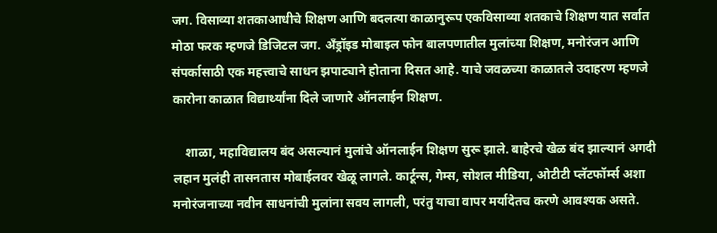जग. विसाव्या शतकाआधीचे शिक्षण आणि बदलत्या काळानुरूप एकविसाव्या शतकाचे शिक्षण यात सर्वात मोठा फरक म्हणजे डिजिटल जग. अँड्रॉइड मोबाइल फोन बालपणातील मुलांच्या शिक्षण, मनोरंजन आणि संपर्कासाठी एक महत्त्वाचे साधन झपाट्याने होताना दिसत आहे. याचे जवळच्या काळातले उदाहरण म्हणजे कारोना काळात विद्यार्थ्यांना दिले जाणारे ऑनलाईन शिक्षण.

    शाळा, महाविद्यालय बंद असल्यानं मुलांचे ऑनलाईन शिक्षण सुरू झाले. बाहेरचे खेळ बंद झाल्यानं अगदी लहान मुलंही तासनतास मोबाईलवर खेळू लागले. कार्टून्स, गेम्स, सोशल मीडिया, ओटीटी प्लॅटफॉर्म्स अशा मनोरंजनाच्या नवीन साधनांची मुलांना सवय लागली, परंतु याचा वापर मर्यादेतच करणे आवश्यक असते.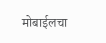मोबाईलचा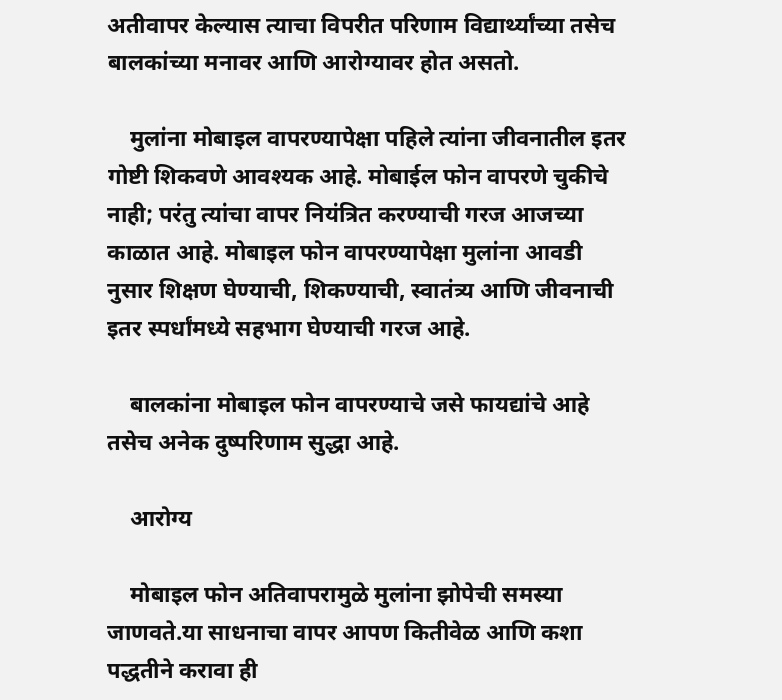अतीवापर केल्यास त्याचा विपरीत परिणाम विद्यार्थ्यांच्या तसेच बालकांच्या मनावर आणि आरोग्यावर होत असतो.

    मुलांना मोबाइल वापरण्यापेक्षा पहिले त्यांना जीवनातील इतर गोष्टी शिकवणे आवश्यक आहे. मोबाईल फोन वापरणे चुकीचे नाही; परंतु त्यांचा वापर नियंत्रित करण्याची गरज आजच्या काळात आहे. मोबाइल फोन वापरण्यापेक्षा मुलांना आवडी नुसार शिक्षण घेण्याची, शिकण्याची, स्वातंत्र्य आणि जीवनाची इतर स्पर्धांमध्ये सहभाग घेण्याची गरज आहे.

    बालकांना मोबाइल फोन वापरण्याचे जसे फायद्यांचे आहे तसेच अनेक दुष्परिणाम सुद्धा आहे.

    आरोग्य

    मोबाइल फोन अतिवापरामुळे मुलांना झोपेची समस्या जाणवते.या साधनाचा वापर आपण कितीवेळ आणि कशा पद्धतीने करावा ही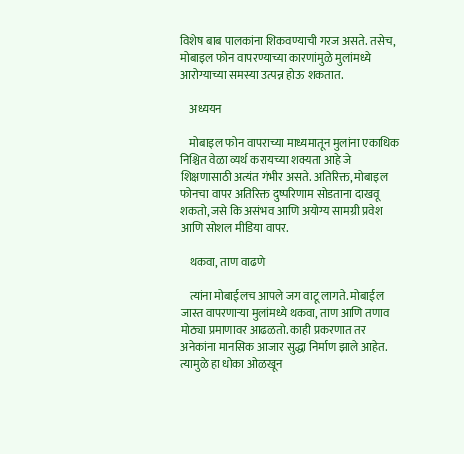विशेष बाब पालकांना शिकवण्याची गरज असते. तसेच, मोबाइल फोन वापरण्याच्या कारणांमुळे मुलांमध्ये आरोग्याच्या समस्या उत्पन्न होऊ शकतात.

    अध्ययन

    मोबाइल फोन वापराच्या माध्यमातून मुलांना एकाधिक निश्चित वेळा व्यर्थ करायच्या शक्यता आहे जे शिक्षणासाठी अत्यंत गंभीर असते. अतिरिक्त, मोबाइल फोनचा वापर अतिरिक्त दुष्परिणाम सोडताना दाखवू शकतो, जसे कि असंभव आणि अयोग्य सामग्री प्रवेश आणि सोशल मीडिया वापर.

    थकवा, ताण वाढणे

    त्यांना मोबाईलच आपले जग वाटू लागते. मोबाईल जास्त वापरणाऱ्या मुलांमध्ये थकवा, ताण आणि तणाव मोठ्या प्रमाणावर आढळतो. काही प्रकरणात तर अनेकांना मानसिक आजार सुद्धा निर्माण झाले आहेत. त्यामुळे हा धोका ओळखून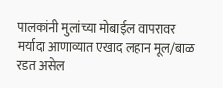पालकांनी मुलांच्या मोबाईल वापरावर मर्यादा आणाव्यात एखाद लहान मूल/बाळ रडत असेल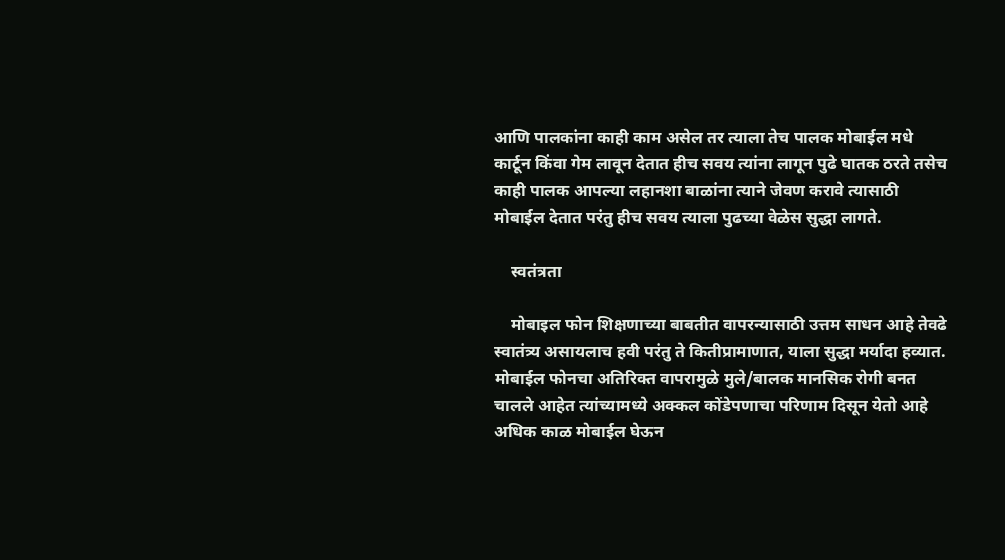आणि पालकांना काही काम असेल तर त्याला तेच पालक मोबाईल मधे कार्टून किंवा गेम लावून देतात हीच सवय त्यांना लागून पुढे घातक ठरते तसेच काही पालक आपल्या लहानशा बाळांना त्याने जेवण करावे त्यासाठी मोबाईल देतात परंतु हीच सवय त्याला पुढच्या वेळेस सुद्धा लागते.

    स्वतंत्रता

    मोबाइल फोन शिक्षणाच्या बाबतीत वापरन्यासाठी उत्तम साधन आहे तेवढे स्वातंत्र्य असायलाच हवी परंतु ते कितीप्रामाणात, याला सुद्धा मर्यादा हव्यात. मोबाईल फोनचा अतिरिक्त वापरामुळे मुले/बालक मानसिक रोगी बनत चालले आहेत त्यांच्यामध्ये अक्कल कोंडेपणाचा परिणाम दिसून येतो आहे अधिक काळ मोबाईल घेऊन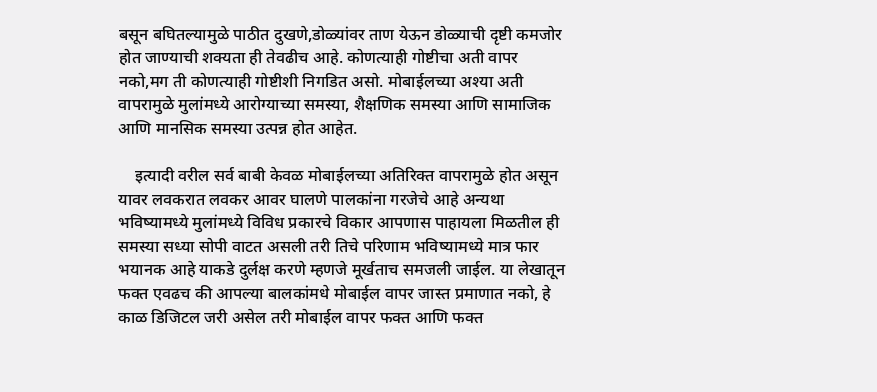बसून बघितल्यामुळे पाठीत दुखणे,डोळ्यांवर ताण येऊन डोळ्याची दृष्टी कमजोर होत जाण्याची शक्यता ही तेवढीच आहे. कोणत्याही गोष्टीचा अती वापर नको,मग ती कोणत्याही गोष्टीशी निगडित असो. मोबाईलच्या अश्या अती वापरामुळे मुलांमध्ये आरोग्याच्या समस्या, शैक्षणिक समस्या आणि सामाजिक आणि मानसिक समस्या उत्पन्न होत आहेत.

    इत्यादी वरील सर्व बाबी केवळ मोबाईलच्या अतिरिक्त वापरामुळे होत असून यावर लवकरात लवकर आवर घालणे पालकांना गरजेचे आहे अन्यथा भविष्यामध्ये मुलांमध्ये विविध प्रकारचे विकार आपणास पाहायला मिळतील ही समस्या सध्या सोपी वाटत असली तरी तिचे परिणाम भविष्यामध्ये मात्र फार भयानक आहे याकडे दुर्लक्ष करणे म्हणजे मूर्खताच समजली जाईल. या लेखातून फक्त एवढच की आपल्या बालकांमधे मोबाईल वापर जास्त प्रमाणात नको, हे काळ डिजिटल जरी असेल तरी मोबाईल वापर फक्त आणि फक्त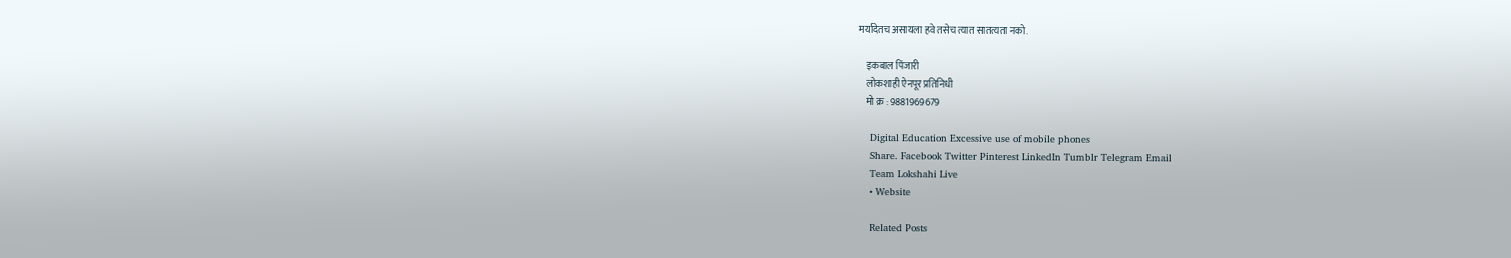मर्यादेतच असायला हवे तसेच त्यात सातत्यता नको.

    इकबाल पिंजारी
    लोकशाही ऐनपूर प्रतिनिधी
    मो क्र : 9881969679

    Digital Education Excessive use of mobile phones
    Share. Facebook Twitter Pinterest LinkedIn Tumblr Telegram Email
    Team Lokshahi Live
    • Website

    Related Posts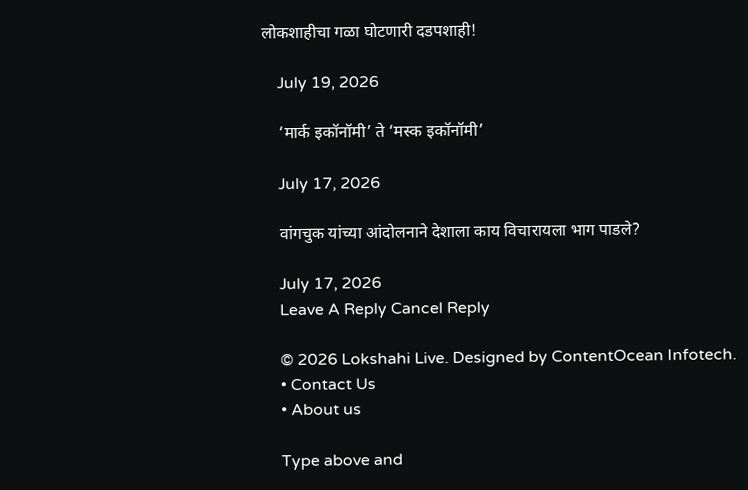लोकशाहीचा गळा घोटणारी दडपशाही!

    July 19, 2026

    ‘मार्क इकॉनॉमी’ ते ‘मस्क इकॉनॉमी’

    July 17, 2026

    वांगचुक यांच्या आंदोलनाने देशाला काय विचारायला भाग पाडले?

    July 17, 2026
    Leave A Reply Cancel Reply

    © 2026 Lokshahi Live. Designed by ContentOcean Infotech.
    • Contact Us
    • About us

    Type above and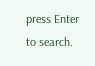press Enter to search.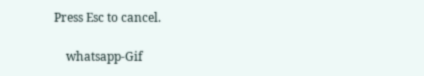Press Esc to cancel.

    whatsapp-Gif